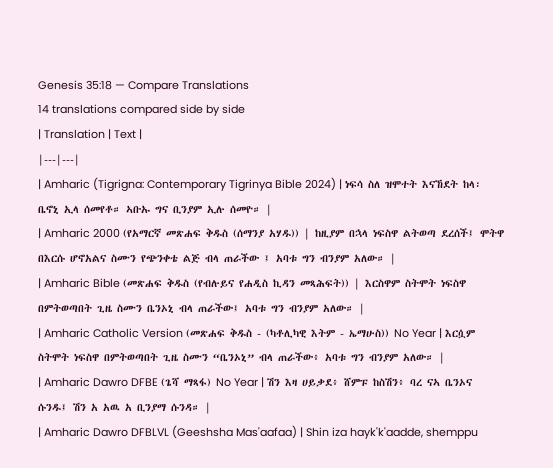Genesis 35:18 — Compare Translations
14 translations compared side by side
| Translation | Text |
|---|---|
| Amharic (Tigrigna: Contemporary Tigrinya Bible 2024) | ነፍሳ ስለ ዝሞተት እናኸደት ከላ፡ ቤኖኒ ኢላ ሰመየቶ። ኣቡኡ ግና ቢንያም ኢሉ ሰመዮ። |
| Amharic 2000 (የአማርኛ መጽሐፍ ቅዱስ (ሰማንያ አሃዱ)) | ከዚያም በኋላ ነፍስዋ ልትወጣ ደረሰች፤ ሞትዋ በእርሱ ሆኖአልና ስሙን የጭንቀቴ ልጅ ብላ ጠራችው ፤ አባቱ ግን ብንያም አለው። |
| Amharic Bible (መጽሐፍ ቅዱስ (የብሉይና የሐዲስ ኪዳን መጻሕፍት)) | እርስዋም ስትሞት ነፍስዋ በምትወጣበት ጊዜ ስሙን ቤንኦኒ ብላ ጠራችው፤ አባቱ ግን ብንያም አለው። |
| Amharic Catholic Version (መጽሐፍ ቅዱስ - (ካቶሊካዊ እትም - ኤማሁስ)) No Year | እርሷም ስትሞት ነፍስዋ በምትወጣበት ጊዜ ስሙን “ቤንኦኒ” ብላ ጠራችው፥ አባቱ ግን ብንያም አለው። |
| Amharic Dawro DFBE (ጌሻ ማጻፋ) No Year | ሽን እዛ ሀይቃደ፥ ሸምፑ ከስሽን፥ ባረ ናኣ ቤንኦና ሱንዱ፤ ሽን አ አዉ አ ቢንያማ ሱንዳ። |
| Amharic Dawro DFBLVL (Geeshsha Mas'aafaa) | Shin iza hayk'k'aadde, shemppu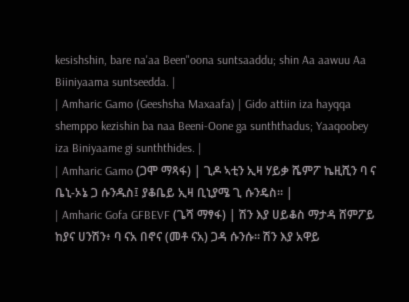kesishshin, bare na'aa Been"oona suntsaaddu; shin Aa aawuu Aa Biiniyaama suntseedda. |
| Amharic Gamo (Geeshsha Maxaafa) | Gido attiin iza hayqqa shemppo kezishin ba naa Beeni-Oone ga sunththadus; Yaaqoobey iza Biniyaame gi sunththides. |
| Amharic Gamo (ጋሞ ማጻፋ) | ጊዶ ኣቲን ኢዛ ሃይቃ ሼምፖ ኬዚሺን ባ ና ቤኒ-ኦኔ ጋ ሱንዱስ፤ ያቆቤይ ኢዛ ቢኒያሜ ጊ ሱንዴስ። |
| Amharic Gofa GFBEVF (ጌሻ ማፃፋ) | ሽን እያ ሀይቆስ ማታዳ ሸምፖይ ከያና ሀንሽን፥ ባ ናአ በኖና (መቶ ናአ) ጋዳ ሱንሱ። ሽን እያ አዋይ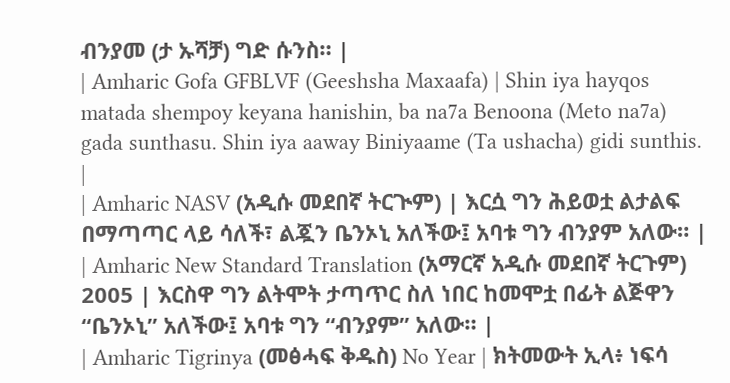ብንያመ (ታ ኡሻቻ) ግድ ሱንስ። |
| Amharic Gofa GFBLVF (Geeshsha Maxaafa) | Shin iya hayqos matada shempoy keyana hanishin, ba na7a Benoona (Meto na7a) gada sunthasu. Shin iya aaway Biniyaame (Ta ushacha) gidi sunthis. |
| Amharic NASV (አዲሱ መደበኛ ትርጒም) | እርሷ ግን ሕይወቷ ልታልፍ በማጣጣር ላይ ሳለች፣ ልጇን ቤንኦኒ አለችው፤ አባቱ ግን ብንያም አለው። |
| Amharic New Standard Translation (አማርኛ አዲሱ መደበኛ ትርጉም) 2005 | እርስዋ ግን ልትሞት ታጣጥር ስለ ነበር ከመሞቷ በፊት ልጅዋን “ቤንኦኒ” አለችው፤ አባቱ ግን “ብንያም” አለው። |
| Amharic Tigrinya (መፅሓፍ ቅዱስ) No Year | ክትመውት ኢላ፥ ነፍሳ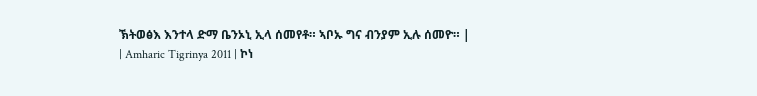ኽትወፅእ እንተላ ድማ ቤንኦኒ ኢላ ሰመየቶ። ኣቦኡ ግና ብንያም ኢሉ ሰመዮ። |
| Amharic Tigrinya 2011 | ኮነ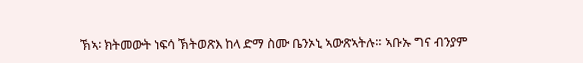ኽኣ፡ ክትመውት ነፍሳ ኽትወጽእ ከላ ድማ ስሙ ቤንኦኒ ኣውጽኣትሉ። ኣቡኡ ግና ብንያም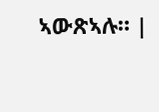ኣውጽኣሉ። |